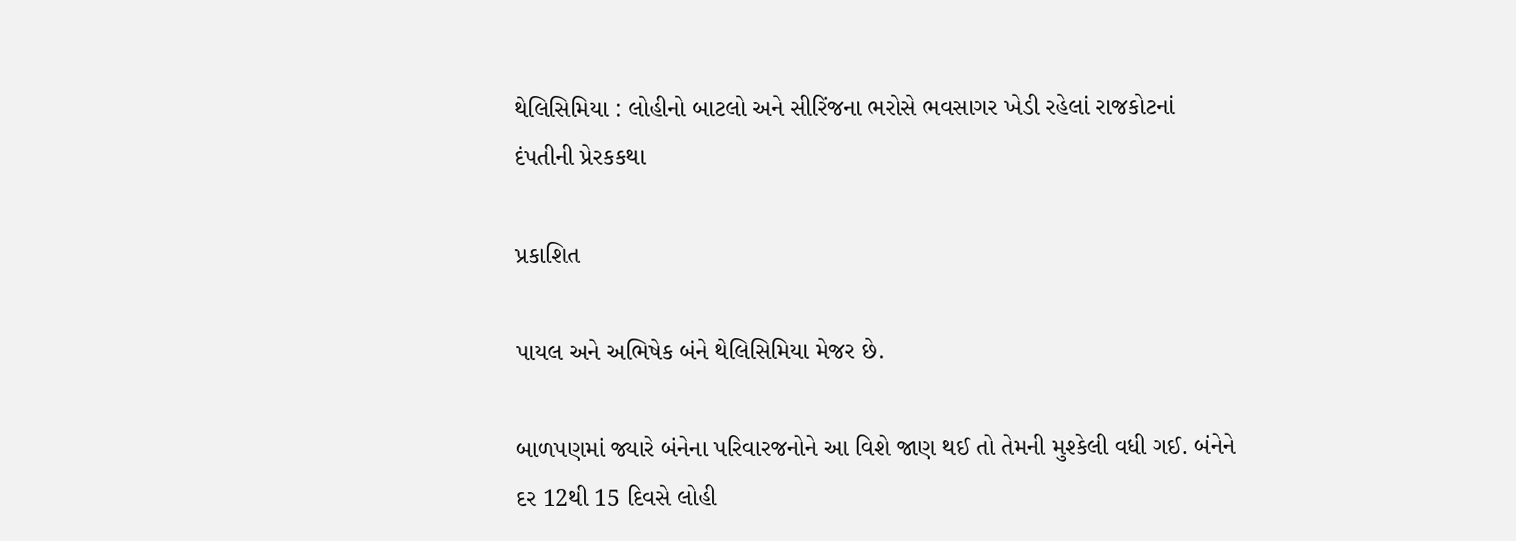થેલિસિમિયા : લોહીનો બાટલો અને સીરિંજના ભરોસે ભવસાગર ખેડી રહેલાં રાજકોટનાં દંપતીની પ્રેરકકથા

પ્રકાશિત

પાયલ અને અભિષેક બંને થેલિસિમિયા મેજર છે.

બાળપણમાં જ્યારે બંનેના પરિવારજનોને આ વિશે જાણ થઈ તો તેમની મુશ્કેલી વધી ગઈ. બંનેને દર 12થી 15 દિવસે લોહી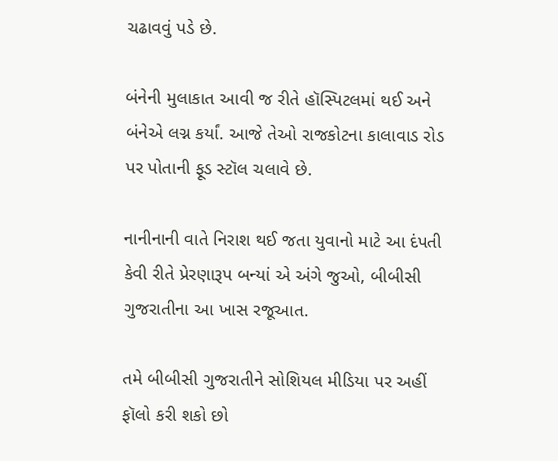ચઢાવવું પડે છે.

બંનેની મુલાકાત આવી જ રીતે હૉસ્પિટલમાં થઈ અને બંનેએ લગ્ન કર્યાં. આજે તેઓ રાજકોટના કાલાવાડ રોડ પર પોતાની ફૂડ સ્ટૉલ ચલાવે છે.

નાનીનાની વાતે નિરાશ થઈ જતા યુવાનો માટે આ દંપતી કેવી રીતે પ્રેરણારૂપ બન્યાં એ અંગે જુઓ, બીબીસી ગુજરાતીના આ ખાસ રજૂઆત.

તમે બીબીસી ગુજરાતીને સોશિયલ મીડિયા પર અહીં ફૉલો કરી શકો છો